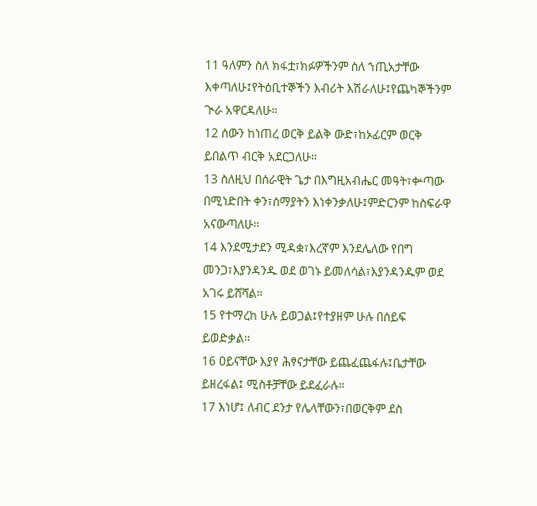11 ዓለምን ስለ ክፋቷ፣ክፉዎችንም ስለ ኀጢአታቸው እቀጣለሁ፤የትዕቢተኞችን እብሪት እሽራለሁ፤የጨካኞችንም ጒራ አዋርዳለሁ።
12 ሰውን ከነጠረ ወርቅ ይልቅ ውድ፣ከኦፊርም ወርቅ ይበልጥ ብርቅ አደርጋለሁ።
13 ስለዚህ በሰራዊት ጌታ በእግዚአብሔር መዓት፣ቍጣው በሚነድበት ቀን፣ሰማያትን እነቀንቃለሁ፤ምድርንም ከስፍራዋ አናውጣለሁ።
14 እንደሚታደን ሚዳቋ፣እረኛም እንደሌለው የበግ መንጋ፣እያንዳንዱ ወደ ወገኑ ይመለሳል፣እያንዳንዱም ወደ አገሩ ይሸሻል።
15 የተማረከ ሁሉ ይወጋል፤የተያዘም ሁሉ በሰይፍ ይወድቃል።
16 ዐይናቸው እያየ ሕፃናታቸው ይጨፈጨፋሉ፤ቤታቸው ይዘረፋል፤ ሚስቶቻቸው ይደፈራሉ።
17 እነሆ፤ ለብር ደንታ የሌላቸውን፣በወርቅም ደስ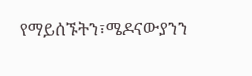የማይሰኙትን፣ሜዶናውያንን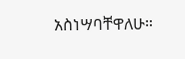አስነሣባቸዋለሁ።